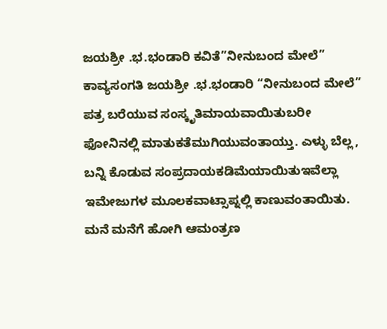ಜಯಶ್ರೀ .ಭ.ಭಂಡಾರಿ ಕವಿತೆ”ನೀನುಬಂದ ಮೇಲೆ”
ಕಾವ್ಯಸಂಗತಿ ಜಯಶ್ರೀ .ಭ.ಭಂಡಾರಿ “ನೀನುಬಂದ ಮೇಲೆ” ಪತ್ರ ಬರೆಯುವ ಸಂಸ್ಕೃತಿಮಾಯವಾಯಿತುಬರೀ ಫೋನಿನಲ್ಲಿ ಮಾತುಕತೆಮುಗಿಯುವಂತಾಯ್ತು. ಎಳ್ಳು ಬೆಲ್ಲ, ಬನ್ನಿ ಕೊಡುವ ಸಂಪ್ರದಾಯಕಡಿಮೆಯಾಯಿತುಇವೆಲ್ಲಾ ಇಮೇಜುಗಳ ಮೂಲಕವಾಟ್ಸಾಪ್ನಲ್ಲಿ ಕಾಣುವಂತಾಯಿತು. ಮನೆ ಮನೆಗೆ ಹೋಗಿ ಆಮಂತ್ರಣ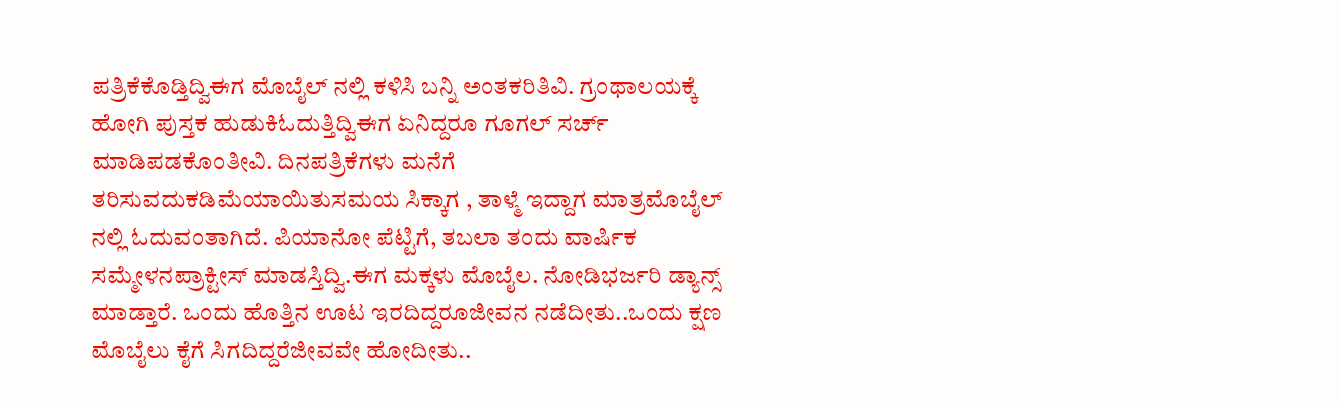ಪತ್ರಿಕೆಕೊಡ್ತಿದ್ವಿಈಗ ಮೊಬೈಲ್ ನಲ್ಲಿ ಕಳಿಸಿ ಬನ್ನಿ ಅಂತಕರಿತಿವಿ. ಗ್ರಂಥಾಲಯಕ್ಕೆ ಹೋಗಿ ಪುಸ್ತಕ ಹುಡುಕಿಓದುತ್ತಿದ್ವಿಈಗ ಏನಿದ್ದರೂ ಗೂಗಲ್ ಸರ್ಚ್ ಮಾಡಿಪಡಕೊಂತೀವಿ. ದಿನಪತ್ರಿಕೆಗಳು ಮನೆಗೆ ತರಿಸುವದುಕಡಿಮೆಯಾಯಿತುಸಮಯ ಸಿಕ್ಕಾಗ , ತಾಳ್ಮೆ ಇದ್ದಾಗ ಮಾತ್ರಮೊಬೈಲ್ ನಲ್ಲಿ ಓದುವಂತಾಗಿದೆ. ಪಿಯಾನೋ ಪೆಟ್ಟಿಗೆ, ತಬಲಾ ತಂದು ವಾರ್ಷಿಕ ಸಮ್ಮೇಳನಪ್ರಾಕ್ಟೀಸ್ ಮಾಡಸ್ತಿದ್ವಿ.ಈಗ ಮಕ್ಕಳು ಮೊಬೈಲ. ನೋಡಿಭರ್ಜರಿ ಡ್ಯಾನ್ಸ್ ಮಾಡ್ತಾರೆ. ಒಂದು ಹೊತ್ತಿನ ಊಟ ಇರದಿದ್ದರೂಜೀವನ ನಡೆದೀತು..ಒಂದು ಕ್ಷಣ ಮೊಬೈಲು ಕೈಗೆ ಸಿಗದಿದ್ದರೆಜೀವವೇ ಹೋದೀತು..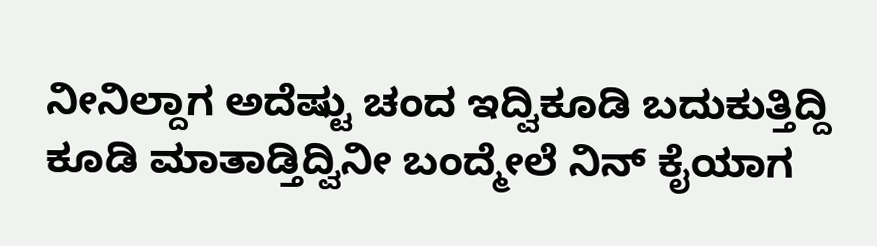ನೀನಿಲ್ದಾಗ ಅದೆಷ್ಟು ಚಂದ ಇದ್ವಿಕೂಡಿ ಬದುಕುತ್ತಿದ್ದಿ ಕೂಡಿ ಮಾತಾಡ್ತಿದ್ವಿನೀ ಬಂದ್ಮೇಲೆ ನಿನ್ ಕೈಯಾಗ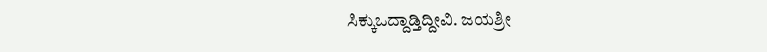ಸಿಕ್ಕುಒದ್ದಾಡ್ತಿದ್ದೀವಿ. ಜಯಶ್ರೀ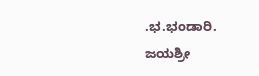.ಭ.ಭಂಡಾರಿ.
ಜಯಶ್ರೀ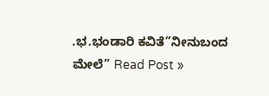.ಭ.ಭಂಡಾರಿ ಕವಿತೆ”ನೀನುಬಂದ ಮೇಲೆ” Read Post »